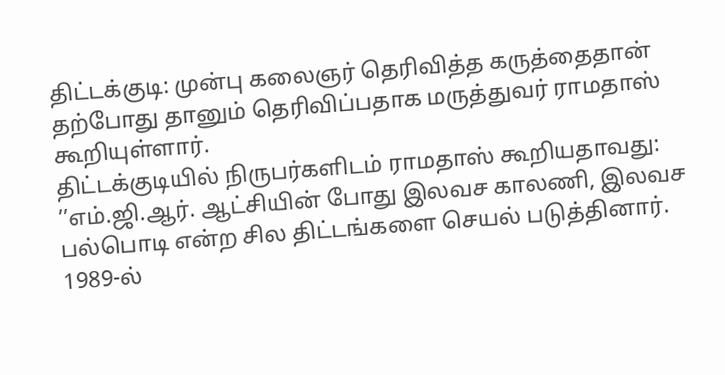திட்டக்குடி: முன்பு கலைஞர் தெரிவித்த கருத்தைதான் தற்போது தானும் தெரிவிப்பதாக மருத்துவர் ராமதாஸ் கூறியுள்ளார்.
திட்டக்குடியில் நிருபர்களிடம் ராமதாஸ் கூறியதாவது:
’’எம்.ஜி.ஆர். ஆட்சியின் போது இலவச காலணி, இலவச பல்பொடி என்ற சில திட்டங்களை செயல் படுத்தினார்.
1989-ல்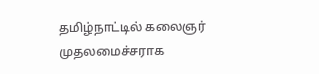தமிழ்நாட்டில் கலைஞர் முதலமைச்சராக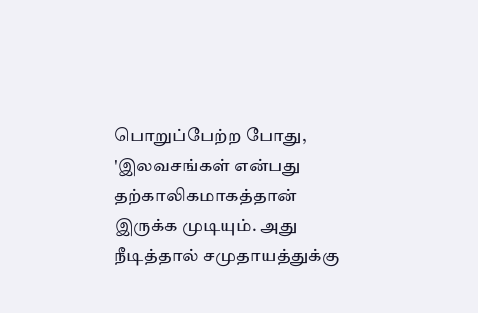பொறுப்பேற்ற போது, 'இலவசங்கள் என்பது தற்காலிகமாகத்தான் இருக்க முடியும். அது நீடித்தால் சமுதாயத்துக்கு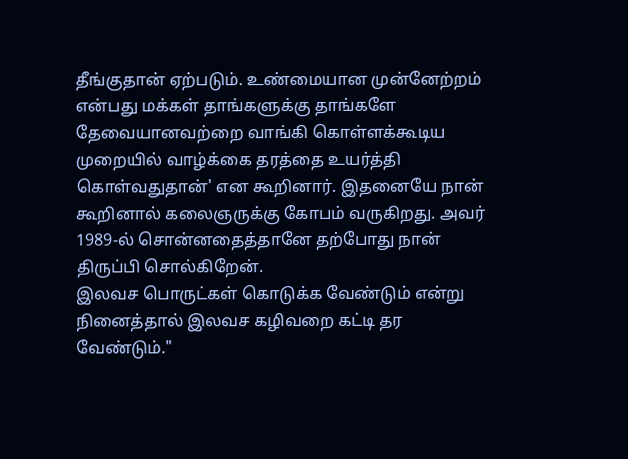தீங்குதான் ஏற்படும். உண்மையான முன்னேற்றம் என்பது மக்கள் தாங்களுக்கு தாங்களே தேவையானவற்றை வாங்கி கொள்ளக்கூடிய முறையில் வாழ்க்கை தரத்தை உயர்த்தி கொள்வதுதான்' என கூறினார். இதனையே நான் கூறினால் கலைஞருக்கு கோபம் வருகிறது. அவர் 1989-ல் சொன்னதைத்தானே தற்போது நான் திருப்பி சொல்கிறேன்.
இலவச பொருட்கள் கொடுக்க வேண்டும் என்று நினைத்தால் இலவச கழிவறை கட்டி தர வேண்டும்."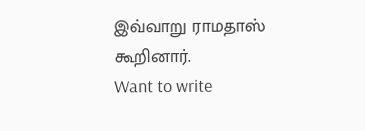இவ்வாறு ராமதாஸ் கூறினார்.
Want to write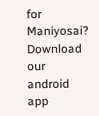for Maniyosai?
Download our android app